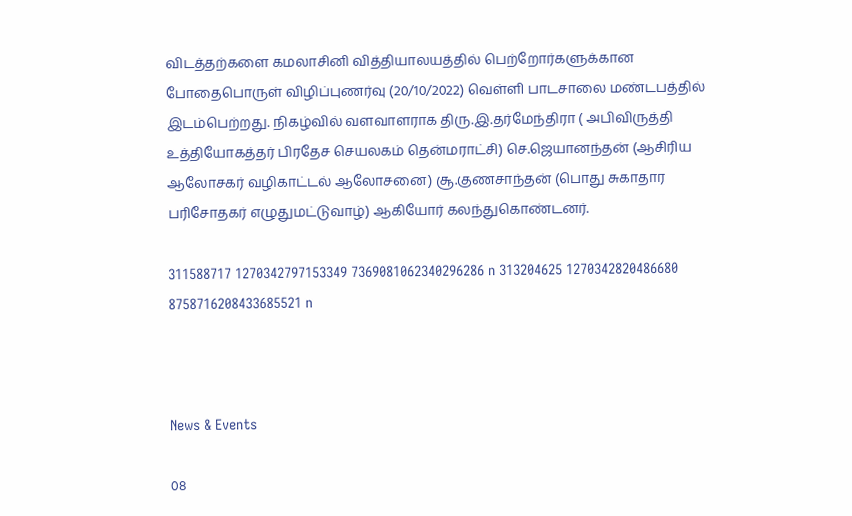விடத்தற்களை கமலாசினி வித்தியாலயத்தில் பெற்றோர்களுக்கான போதைபொருள் விழிப்புணர்வு (20/10/2022) வெள்ளி பாடசாலை மண்டபத்தில் இடம்பெற்றது. நிகழ்வில் வளவாளராக திரு.இ.தர்மேந்திரா ( அபிவிருத்தி உத்தியோகத்தர் பிரதேச செயலகம் தென்மராட்சி) செ.ஜெயானந்தன் (ஆசிரிய ஆலோசகர் வழிகாட்டல் ஆலோசனை) சூ.குணசாந்தன் (பொது சுகாதார பரிசோதகர் எழுதுமட்டுவாழ்) ஆகியோர் கலந்துகொண்டனர்.

311588717 1270342797153349 7369081062340296286 n 313204625 1270342820486680 8758716208433685521 n



News & Events

08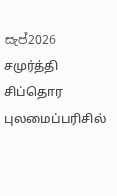සැප්2026
சமுர்த்தி சிப்தொர புலமைப்பரிசில்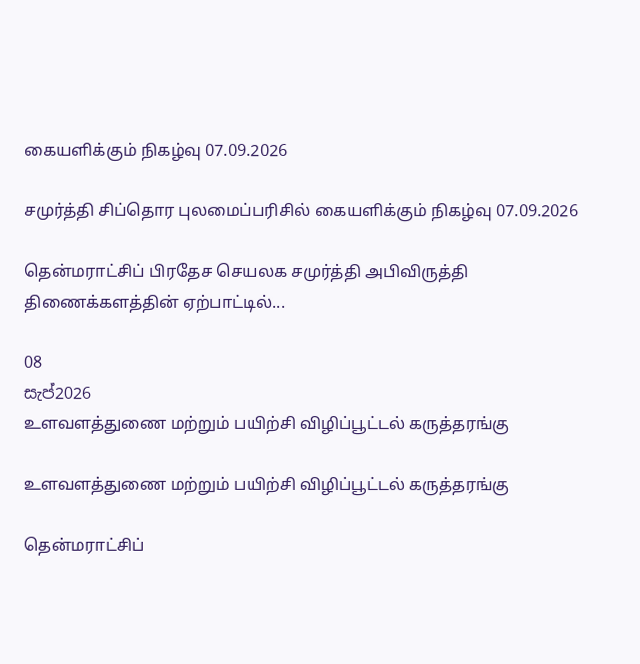கையளிக்கும் நிகழ்வு 07.09.2026

சமுர்த்தி சிப்தொர புலமைப்பரிசில் கையளிக்கும் நிகழ்வு 07.09.2026

தென்மராட்சிப் பிரதேச செயலக சமுர்த்தி அபிவிருத்தி திணைக்களத்தின் ஏற்பாட்டில்...

08
සැප්2026
உளவளத்துணை மற்றும் பயிற்சி விழிப்பூட்டல் கருத்தரங்கு

உளவளத்துணை மற்றும் பயிற்சி விழிப்பூட்டல் கருத்தரங்கு

தென்மராட்சிப்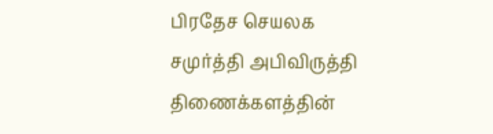பிரதேச செயலக சமுர்த்தி அபிவிருத்தி திணைக்களத்தின்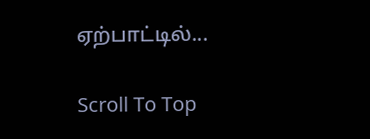ஏற்பாட்டில்...

Scroll To Top